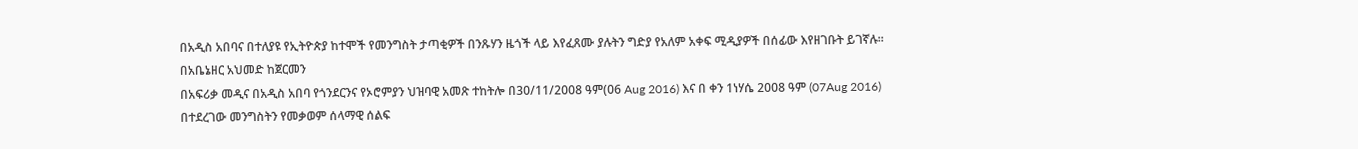በአዲስ አበባና በተለያዩ የኢትዮጵያ ከተሞች የመንግስት ታጣቂዎች በንጹሃን ዜጎች ላይ እየፈጸሙ ያሉትን ግድያ የአለም አቀፍ ሚዲያዎች በሰፊው እየዘገቡት ይገኛሉ። በአቤኔዘር አህመድ ከጀርመን
በአፍሪቃ መዲና በአዲስ አበባ የጎንደርንና የኦሮምያን ህዝባዊ አመጽ ተከትሎ በ30/11/2008 ዓም(06 Aug 2016) እና በ ቀን 1ነሃሴ 2008 ዓም (07Aug 2016) በተደረገው መንግስትን የመቃወም ሰላማዊ ሰልፍ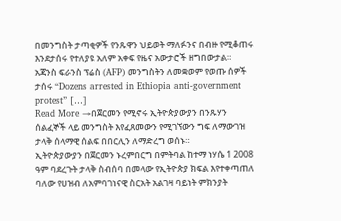በመንግስት ታጣቂዎች የንጹዋን ህይወት ማለፉንና በብዙ የሚቆጠሩ እንደታሰሩ የተለያዩ አለም አቀፍ የዜና አውታሮች ዘግበውታል። አጃንስ ፍራንስ ፕሬስ (AFP) መንግስትን ለመቋወም የወጡ ሰዎች ታሰሩ “Dozens arrested in Ethiopia anti-government protest” […]
Read More →በጀርመን የሚኖሩ ኢትዮጵያውያን በንጹሃን ሰልፈኞች ላይ መንግስት እየፈጸመውን የሚገኘውን ግፍ ለማውገዝ ታላቅ ሰላማዊ ሰልፍ በበርሊን ለማድረግ ወሰኑ።
ኢትዮጵያውያን በጀርመን ኑረምበርግ በምትባል ከተማ ነሃሴ 1 2008 ዓም ባደረጉት ታላቅ ስብሰባ በመላው የኢትዮጵያ ክፍል እየተቀጣጠለ ባለው የሀዝብ ለአምባገነናዊ ስርአት አልገዛ ባይነት ምክንያት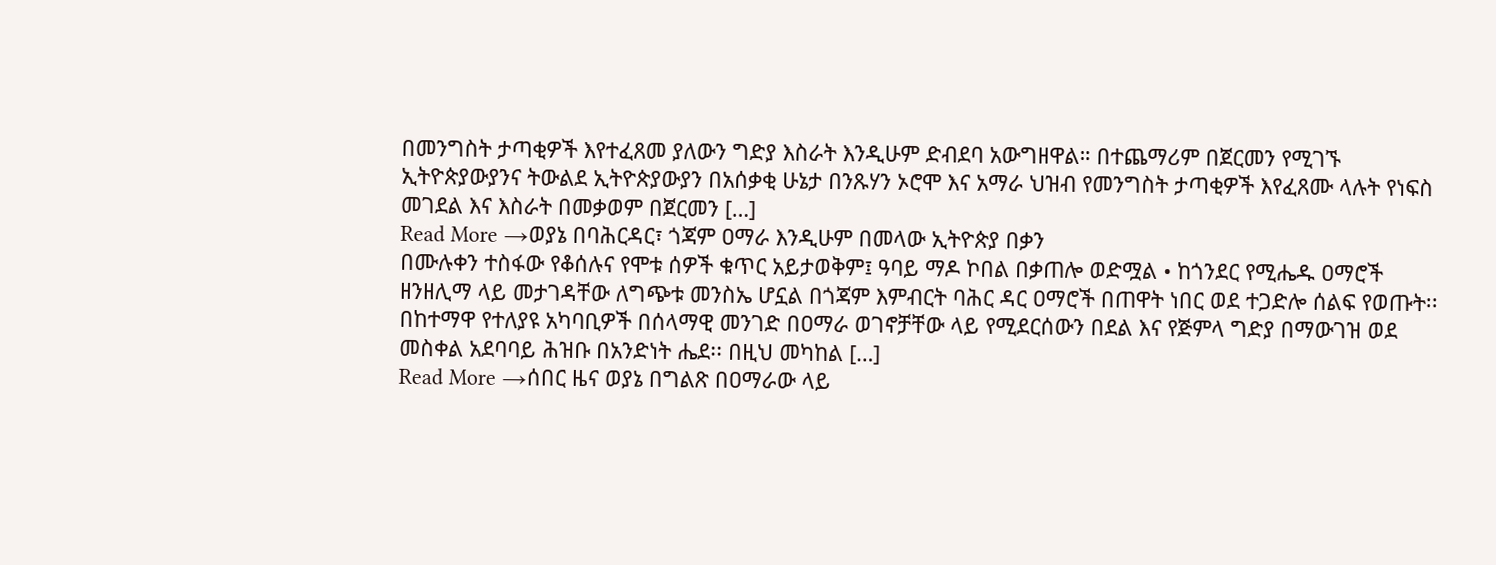በመንግስት ታጣቂዎች እየተፈጸመ ያለውን ግድያ እስራት እንዲሁም ድብደባ አውግዘዋል። በተጨማሪም በጀርመን የሚገኙ ኢትዮጵያውያንና ትውልደ ኢትዮጵያውያን በአሰቃቂ ሁኔታ በንጹሃን ኦሮሞ እና አማራ ህዝብ የመንግስት ታጣቂዎች እየፈጸሙ ላሉት የነፍስ መገደል እና እስራት በመቃወም በጀርመን […]
Read More →ወያኔ በባሕርዳር፣ ጎጃም ዐማራ እንዲሁም በመላው ኢትዮጵያ በቃን
በሙሉቀን ተስፋው የቆሰሉና የሞቱ ሰዎች ቁጥር አይታወቅም፤ ዓባይ ማዶ ኮበል በቃጠሎ ወድሟል • ከጎንደር የሚሔዱ ዐማሮች ዘንዘሊማ ላይ መታገዳቸው ለግጭቱ መንስኤ ሆኗል በጎጃም እምብርት ባሕር ዳር ዐማሮች በጠዋት ነበር ወደ ተጋድሎ ሰልፍ የወጡት፡፡ በከተማዋ የተለያዩ አካባቢዎች በሰላማዊ መንገድ በዐማራ ወገኖቻቸው ላይ የሚደርሰውን በደል እና የጅምላ ግድያ በማውገዝ ወደ መስቀል አደባባይ ሕዝቡ በአንድነት ሔደ፡፡ በዚህ መካከል […]
Read More →ሰበር ዜና ወያኔ በግልጽ በዐማራው ላይ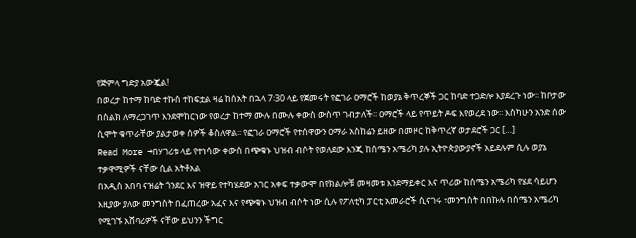የጅምላ ግድያ አውጇል!
በወረታ ከተማ ከባድ ተኩስ ተከፍቷል ዛሬ ከሰአት በኋላ 7፡30 ላይ የጀመሩት የፎገራ ዐማሮች ከወያኔ ቅጥረኞች ጋር ከባድ ተጋድሎ እያደረጉ ነው፡፡ ከቦታው በስልክ ለማረጋገጥ እንደሞከርነው የወረታ ከተማ ሙሉ በሙሉ ቀውስ ውስጥ ገብታለች፡፡ ዐማሮች ላይ የጥይት ዶፍ እየወረደ ነው፡፡ እስካሁን አንድ ሰው ሲሞት ቁጥራቸው ያልታወቀ ሰዎች ቆስለዋል፡፡ የፎገራ ዐማሮች የተሰዋውን ዐማራ አስከሬን ይዘው በመዞር ከቅጥረኛ ወታደሮች ጋር […]
Read More →በሃገሪቱ ላይ የተነሳው ቀውስ በጭቁኑ ህዝብ ብሶት የወለደው እንጂ ከሰሜን አሜሪካ ያሉ ኢትዮጵያውያኖች አይደሉም ሲሉ ወያኔ ተቃዋሚዎች ናቸው ሲል አትቶአል
በአዲስ አበባ ናዝሬት ጎንደር እና ዝዋይ የተካሄደው አገር አቀፍ ተቃውሞ በየክልሎቹ መዛመቱ እንደማይቀር እና ጥሪው ከሰሜን አሜሪካ የሄደ ሳይሆን እዚያው ያለው መንግስት በፈጠረው አፈና እና የጭቁኑ ህዝብ ብሶት ነው ሲሉ የፖለቲካ ፓርቲ አመራሮች ሲናገሩ ፣መንግስት በበኩሉ በሰሜን አሜሪካ የሚገኙ አሸባሪዎች ናቸው ይህንን ችግር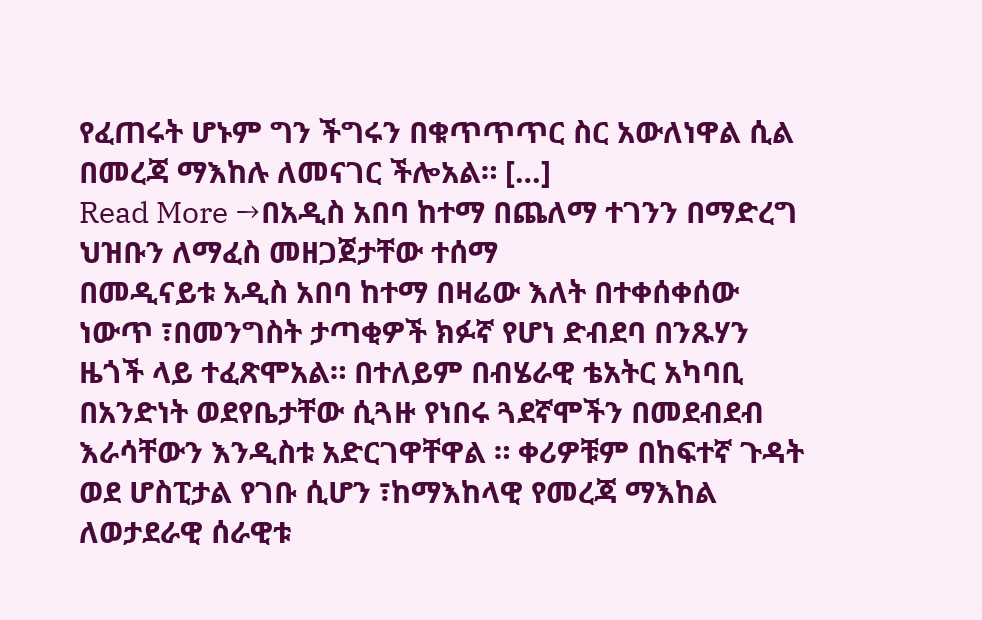የፈጠሩት ሆኑም ግን ችግሩን በቁጥጥጥር ስር አውለነዋል ሲል በመረጃ ማእከሉ ለመናገር ችሎአል። […]
Read More →በአዲስ አበባ ከተማ በጨለማ ተገንን በማድረግ ህዝቡን ለማፈስ መዘጋጀታቸው ተሰማ
በመዲናይቱ አዲስ አበባ ከተማ በዛሬው እለት በተቀሰቀሰው ነውጥ ፣በመንግስት ታጣቂዎች ክፉኛ የሆነ ድብደባ በንጹሃን ዜጎች ላይ ተፈጽሞአል። በተለይም በብሄራዊ ቴአትር አካባቢ በአንድነት ወደየቤታቸው ሲጓዙ የነበሩ ጓደኛሞችን በመደብደብ እራሳቸውን እንዲስቱ አድርገዋቸዋል ። ቀሪዎቹም በከፍተኛ ጉዳት ወደ ሆስፒታል የገቡ ሲሆን ፣ከማእከላዊ የመረጃ ማእከል ለወታደራዊ ሰራዊቱ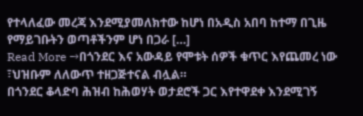የተላለፈው መረጃ እንደሚያመለክተው ከሆነ በአዲስ አበባ ከተማ በጊዜ የማይገቡትን ወጣቶችንም ሆነ በጋራ […]
Read More →በጎንደር እና አውዳይ የሞቱት ሰዎች ቁጥር እየጨመረ ነው ፣ህዝቡም ለለውጥ ተዘጋጅተናል ብሏል።
በጎንደር ቆላድባ ሕዝብ ከሕወሃት ወታደሮች ጋር እየተዋደቀ እንደሚገኝ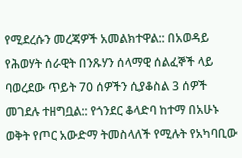የሚደረሱን መረጃዎች አመልክተዋል:: በአወዳይ የሕወሃት ሰራዊት በንጹሃን ሰላማዊ ሰልፈኞች ላይ ባወረደው ጥይት 70 ሰዎችን ሲያቆስል 3 ሰዎች መገደሉ ተዘግቧል:: የጎንደር ቆላድባ ከተማ በአሁኑ ወቅት የጦር አውድማ ትመስላለች የሚሉት የአካባቢው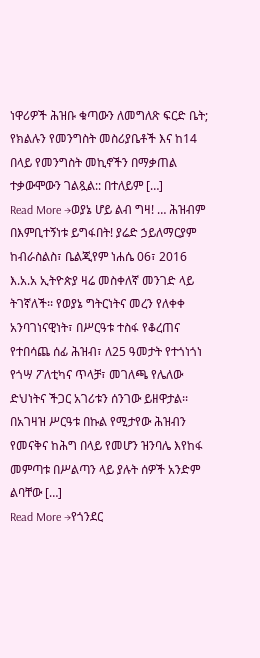ነዋሪዎች ሕዝቡ ቁጣውን ለመግለጽ ፍርድ ቤት; የክልሉን የመንግስት መስሪያቤቶች እና ከ14 በላይ የመንግስት መኪኖችን በማቃጠል ተቃውሞውን ገልጿል:: በተለይም […]
Read More →ወያኔ ሆይ ልብ ግዛ! … ሕዝብም በእምቢተኝነቱ ይግፋበት! ያሬድ ኃይለማርያም
ከብራስልስ፣ ቤልጂየም ነሐሴ 06፣ 2016 እ.አ.አ ኢትዮጵያ ዛሬ መስቀለኛ መንገድ ላይ ትገኛለች፡፡ የወያኔ ግትርነትና መረን የለቀቀ አንባገነናዊነት፣ በሥርዓቱ ተስፋ የቆረጠና የተበሳጨ ሰፊ ሕዝብ፣ ለ25 ዓመታት የተጎነጎነ የጎሣ ፖለቲካና ጥላቻ፣ መገለጫ የሌለው ድህነትና ችጋር አገሪቱን ሰንገው ይዘዋታል፡፡ በአገዛዝ ሥርዓቱ በኩል የሚታየው ሕዝብን የመናቅና ከሕግ በላይ የመሆን ዝንባሌ እየከፋ መምጣቱ በሥልጣን ላይ ያሉት ሰዎች አንድም ልባቸው […]
Read More →የጎንደር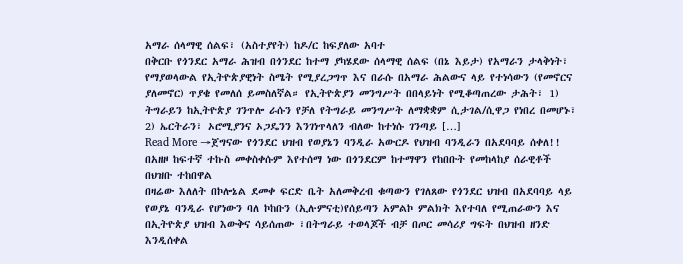አማራ ሰላማዊ ሰልፍ፣ (አስተያየት) ከዶ/ር ከፍያለው አባተ
በቅርቡ የጎንደር አማራ ሕዝብ በጎንደር ከተማ ያካሄደው ሰላማዊ ሰልፍ (በኔ እይታ) የአማራን ታላቅነት፣ የማያወላውል የኢትዮጵያዊነት ስሜት የሚያረጋግጥ እና በራሱ በአማራ ሕልውና ላይ የተነሳውን (የመኖርና ያለመኖር) ጥያቄ የመለሰ ይመስለኛል። የኢትዮጵያን መንግሥት በበላይነት የሚቆጣጠረው ታሕት፣ 1) ትግራይን ከኢትዮጵያ ገንጥሎ ራሱን የቻለ የትግራይ መንግሥት ለማቋቋም ሲታገል/ሲዋጋ የነበረ በመሆኑ፣ 2) ኤርትራን፣ ኦሮሚያንና ኦጋዴንን እንገነጥላለን ብለው ከተነሱ ገንጣይ […]
Read More →ጀግናው የጎንደር ህዝብ የወያኔን ባንዲራ አውርዶ የህዝብ ባንዲራን በአደባባይ ሰቀለ!! በአዘዞ ከፍተኛ ተኩስ መቀስቀሱም እየተሰማ ነው በጎንደርም ከተማዋን የከበቡት የመከላከያ ሰራዊቶች በህዝቡ ተከበዋል
በዛሬው እለለት በኮሎኔል ደመቀ ፍርድ ቤት አለመቅረብ ቁጣውን የገለጸው የጎንደር ህዝብ በአደባባይ ላይ የወያኔ ባንዲራ የሆነውን ባለ ኮከቡን (ኢሉምናቲ)የሰይጣን አምልኮ ምልክት እየተባለ የሚጠራውን እና በኢትዮጵያ ህዝብ እውቅና ሳይሰጠው ፣በትግራይ ተወላጆች ብቻ በጦር መሳሪያ ግፍት በህዝብ ዘንድ እንዲሰቀል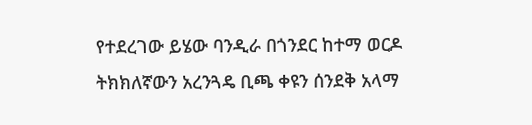የተደረገው ይሄው ባንዲራ በጎንደር ከተማ ወርዶ ትክክለኛውን አረንጓዴ ቢጫ ቀዩን ሰንደቅ አላማ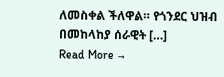ለመስቀል ችለዋል። የጎንደር ህዝብ በመከላከያ ሰራዊት […]
Read More →